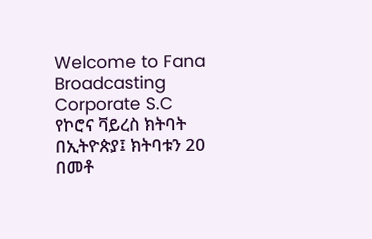Welcome to Fana Broadcasting Corporate S.C
የኮሮና ቫይረስ ክትባት በኢትዮጵያ፤ ክትባቱን 20 በመቶ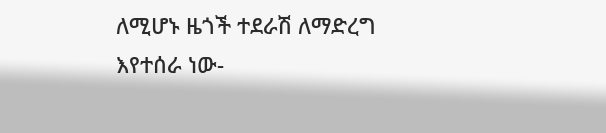ለሚሆኑ ዜጎች ተደራሽ ለማድረግ እየተሰራ ነው-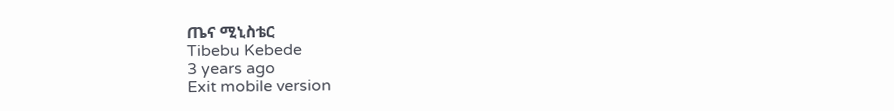ጤና ሚኒስቴር
Tibebu Kebede
3 years ago
Exit mobile version